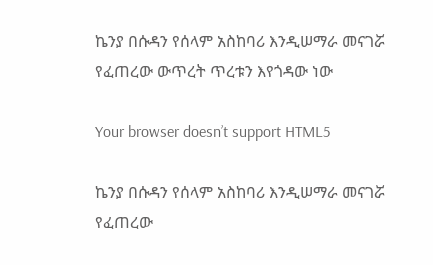ኬንያ በሱዳን የሰላም አስከባሪ እንዲሠማራ መናገሯ የፈጠረው ውጥረት ጥረቱን እየጎዳው ነው

Your browser doesn’t support HTML5

ኬንያ በሱዳን የሰላም አስከባሪ እንዲሠማራ መናገሯ የፈጠረው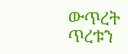ውጥረት ጥረቱን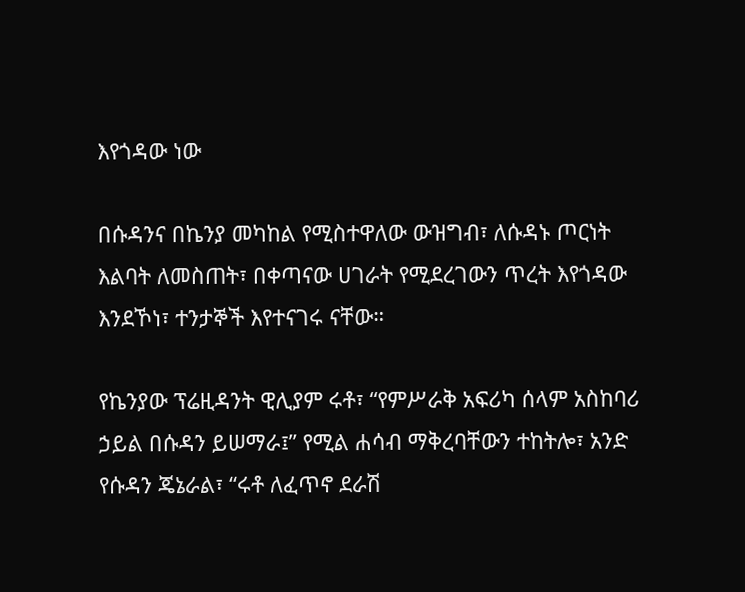እየጎዳው ነው

በሱዳንና በኬንያ መካከል የሚስተዋለው ውዝግብ፣ ለሱዳኑ ጦርነት እልባት ለመስጠት፣ በቀጣናው ሀገራት የሚደረገውን ጥረት እየጎዳው እንደኾነ፣ ተንታኞች እየተናገሩ ናቸው።

የኬንያው ፕሬዚዳንት ዊሊያም ሩቶ፣ “የምሥራቅ አፍሪካ ሰላም አስከባሪ ኃይል በሱዳን ይሠማራ፤” የሚል ሐሳብ ማቅረባቸውን ተከትሎ፣ አንድ የሱዳን ጄኔራል፣ “ሩቶ ለፈጥኖ ደራሽ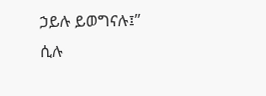ኃይሉ ይወግናሉ፤” ሲሉ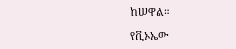ከሠዋል።

የቪኦኤው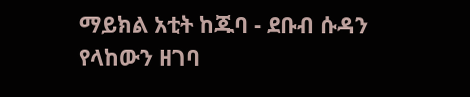ማይክል አቲት ከጁባ - ደቡብ ሱዳን የላከውን ዘገባ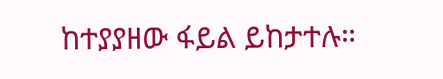ከተያያዘው ፋይል ይከታተሉ።